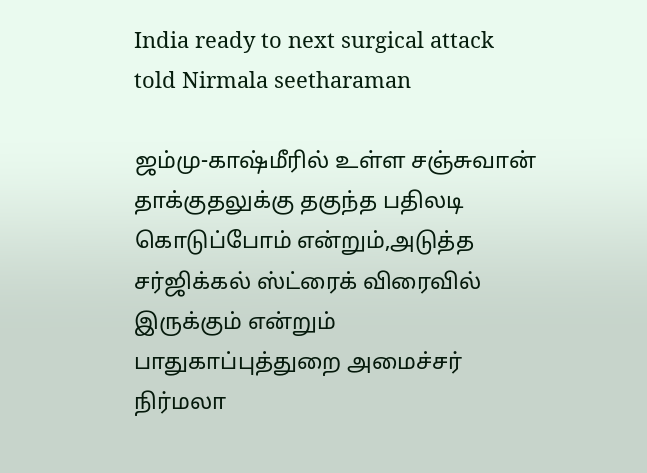India ready to next surgical attack told Nirmala seetharaman

ஜம்மு-காஷ்மீரில் உள்ள சஞ்சுவான் தாக்குதலுக்கு தகுந்த பதிலடி கொடுப்போம் என்றும்,அடுத்த சர்ஜிக்கல் ஸ்ட்ரைக் விரைவில் இருக்கும் என்றும் பாதுகாப்புத்துறை அமைச்சர் நிர்மலா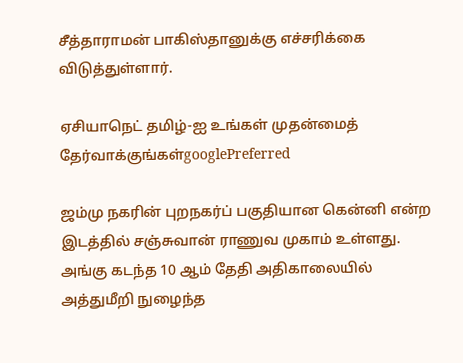சீத்தாராமன் பாகிஸ்தானுக்கு எச்சரிக்கை விடுத்துள்ளார்.

ஏசியாநெட் தமிழ்-ஐ உங்கள் முதன்மைத் தேர்வாக்குங்கள்googlePreferred

ஜம்மு நகரின் புறநகர்ப் பகுதியான கென்னி என்ற இடத்தில் சஞ்சுவான் ராணுவ முகாம் உள்ளது. அங்கு கடந்த 10 ஆம் தேதி அதிகாலையில் அத்துமீறி நுழைந்த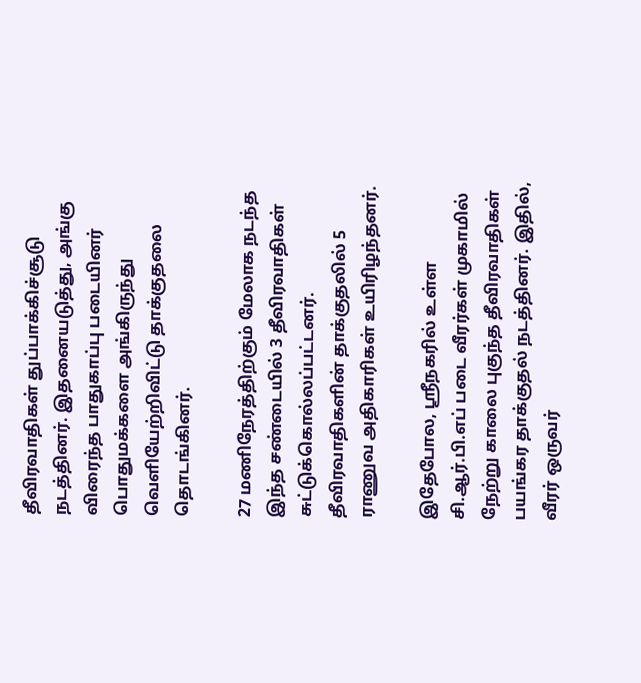தீவிரவாதிகள் துப்பாக்கிச்சூடு நடத்தினர். இதனையடுத்து, அங்கு விரைந்த பாதுகாப்பு படையினர் பொதுமக்களை அங்கிருந்து வெளியேற்றிவிட்டு தாக்குதலை தொடங்கினர்.

27 மணிநேரத்திற்கும் மேலாக நடந்த இந்த சண்டையில் 3 தீவிரவாதிகள் சுட்டுக்கொல்லப்பட்டனர். தீவிரவாதிகளின் தாக்குதலில் 5 ராணுவ அதிகாரிகள் உயிரிழந்தனர்.

இதேபோல, ஸ்ரீநகரில் உள்ள சி.ஆர்.பி.எப் படை வீரர்கள் முகாமில் நேற்று காலை புகுந்த தீவிரவாதிகள் பயங்கர தாக்குதல் நடத்தினர். இதில், வீரர் ஒருவர்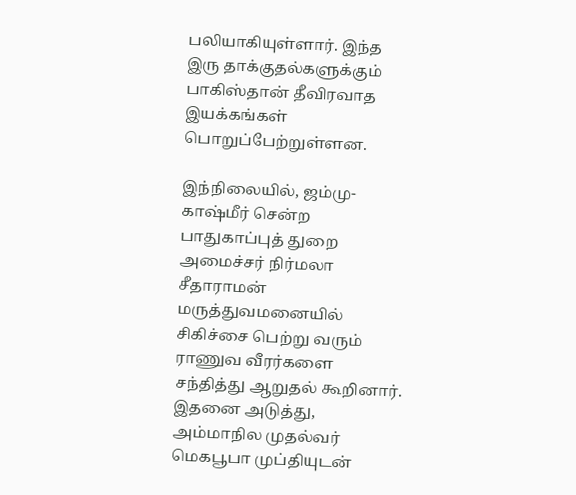பலியாகியுள்ளார். இந்த இரு தாக்குதல்களுக்கும் பாகிஸ்தான் தீவிரவாத இயக்கங்கள் பொறுப்பேற்றுள்ளன.

இந்நிலையில், ஜம்மு-காஷ்மீர் சென்ற பாதுகாப்புத் துறை அமைச்சர் நிர்மலா சீதாராமன் மருத்துவமனையில் சிகிச்சை பெற்று வரும் ராணுவ வீரர்களை சந்தித்து ஆறுதல் கூறினார். இதனை அடுத்து, அம்மாநில முதல்வர் மெகபூபா முப்தியுடன்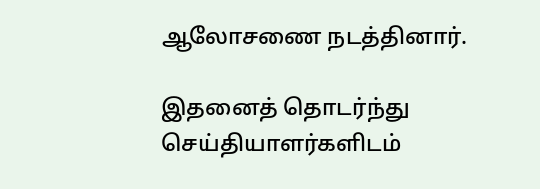ஆலோசணை நடத்தினார்.

இதனைத் தொடர்ந்து செய்தியாளர்களிடம்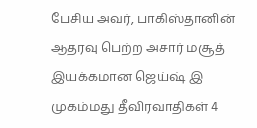பேசிய அவர், பாகிஸ்தானின் ஆதரவு பெற்ற அசார் மசூத் இயக்கமான ஜெய்ஷ் இ முகம்மது தீவிரவாதிகள் 4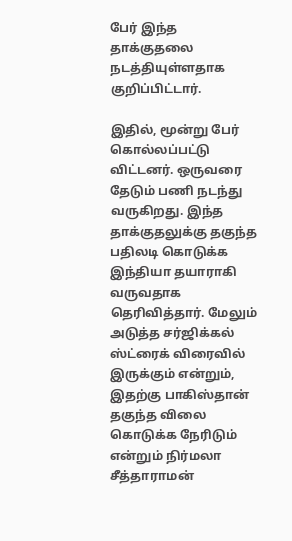பேர் இந்த தாக்குதலை நடத்தியுள்ளதாக குறிப்பிட்டார்.

இதில், மூன்று பேர் கொல்லப்பட்டு விட்டனர். ஒருவரை தேடும் பணி நடந்து வருகிறது. இந்த தாக்குதலுக்கு தகுந்த பதிலடி கொடுக்க இந்தியா தயாராகி வருவதாக தெரிவித்தார். மேலும் அடுத்த சர்ஜிக்கல் ஸ்ட்ரைக் விரைவில் இருக்கும் என்றும், இதற்கு பாகிஸ்தான் தகுந்த விலை கொடுக்க நேரிடும் என்றும் நிர்மலா சீத்தாராமன்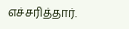எச்சரித்தார்.